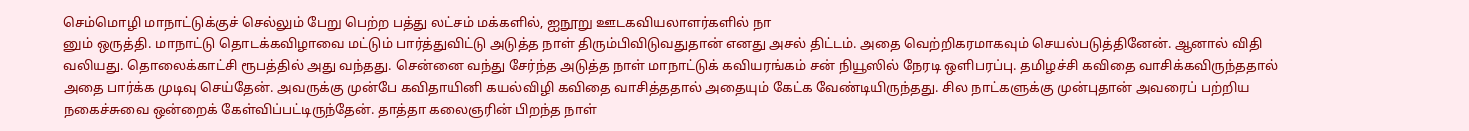செம்மொழி மாநாட்டுக்குச் செல்லும் பேறு பெற்ற பத்து லட்சம் மக்களில், ஐநூறு ஊடகவியலாளர்களில் நா
னும் ஒருத்தி. மாநாட்டு தொடக்கவிழாவை மட்டும் பார்த்துவிட்டு அடுத்த நாள் திரும்பிவிடுவதுதான் எனது அசல் திட்டம். அதை வெற்றிகரமாகவும் செயல்படுத்தினேன். ஆனால் விதி வலியது. தொலைக்காட்சி ரூபத்தில் அது வந்தது. சென்னை வந்து சேர்ந்த அடுத்த நாள் மாநாட்டுக் கவியரங்கம் சன் நியூஸில் நேரடி ஒளிபரப்பு. தமிழச்சி கவிதை வாசிக்கவிருந்ததால் அதை பார்க்க முடிவு செய்தேன். அவருக்கு முன்பே கவிதாயினி கயல்விழி கவிதை வாசித்ததால் அதையும் கேட்க வேண்டியிருந்தது. சில நாட்களுக்கு முன்புதான் அவரைப் பற்றிய நகைச்சுவை ஒன்றைக் கேள்விப்பட்டிருந்தேன். தாத்தா கலைஞரின் பிறந்த நாள்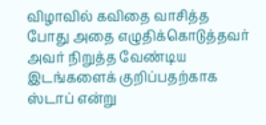விழாவில் கவிதை வாசித்த போது அதை எழுதிக்கொடுத்தவர் அவர் நிறுத்த வேண்டிய இடங்களைக் குறிப்பதற்காக ஸ்டாப் என்று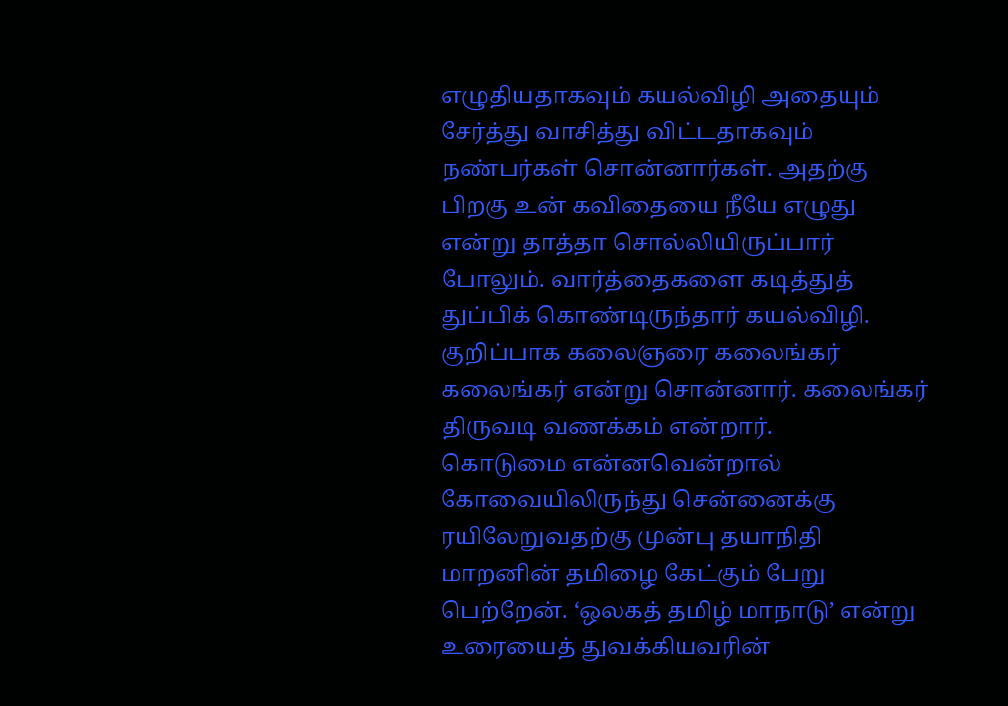எழுதியதாகவும் கயல்விழி அதையும் சேர்த்து வாசித்து விட்டதாகவும் நண்பர்கள் சொன்னார்கள். அதற்கு பிறகு உன் கவிதையை நீயே எழுது என்று தாத்தா சொல்லியிருப்பார் போலும். வார்த்தைகளை கடித்துத் துப்பிக் கொண்டிருந்தார் கயல்விழி. குறிப்பாக கலைஞரை கலைங்கர் கலைங்கர் என்று சொன்னார். கலைங்கர் திருவடி வணக்கம் என்றார்.
கொடுமை என்னவென்றால் கோவையிலிருந்து சென்னைக்கு ரயிலேறுவதற்கு முன்பு தயாநிதி மாறனின் தமிழை கேட்கும் பேறு பெற்றேன். ‘ஒலகத் தமிழ் மாநாடு’ என்று உரையைத் துவக்கியவரின்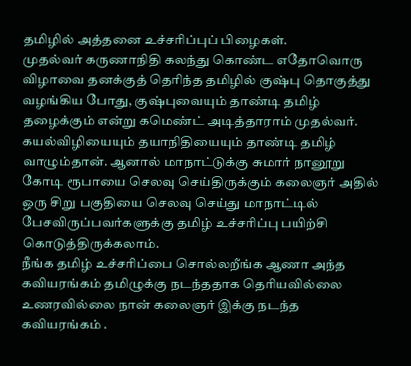தமிழில் அத்தனை உச்சரிப்புப் பிழைகள்.
முதல்வர் கருணாநிதி கலந்து கொண்ட எதோவொரு விழாவை தனக்குத் தெரிந்த தமிழில் குஷ்பு தொகுத்து வழங்கிய போது, குஷ்புவையும் தாண்டி தமிழ் தழைக்கும் என்று கமெண்ட் அடித்தாராம் முதல்வர். கயல்விழியையும் தயாநிதியையும் தாண்டி தமிழ் வாழும்தான். ஆனால் மாநாட்டுக்கு சுமார் நானூறு கோடி ரூபாயை செலவு செய்திருக்கும் கலைஞர் அதில் ஒரு சிறு பகுதியை செலவு செய்து மாநாட்டில் பேசவிருப்பவர்களுக்கு தமிழ் உச்சரிப்பு பயிற்சி கொடுத்திருக்கலாம்.
நீங்க தமிழ் உச்சரிப்பை சொல்லறீங்க ஆணா அந்த கவியரங்கம் தமிழுக்கு நடந்ததாக தெரியவில்லை உணரவில்லை நான் கலைஞர் இக்கு நடந்த கவியரங்கம் .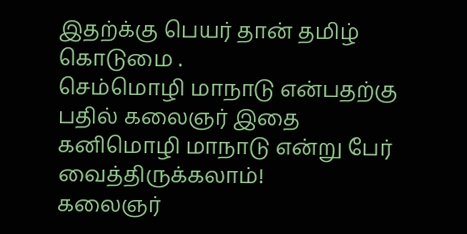இதற்க்கு பெயர் தான் தமிழ் கொடுமை .
செம்மொழி மாநாடு என்பதற்கு பதில் கலைஞர் இதை கனிமொழி மாநாடு என்று பேர் வைத்திருக்கலாம்!
கலைஞர்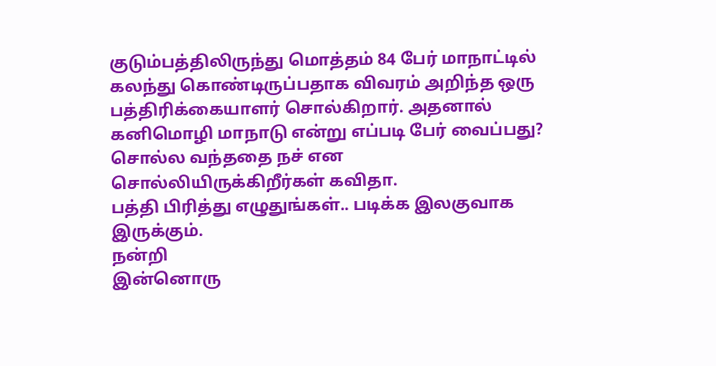குடும்பத்திலிருந்து மொத்தம் 84 பேர் மாநாட்டில் கலந்து கொண்டிருப்பதாக விவரம் அறிந்த ஒரு பத்திரிக்கையாளர் சொல்கிறார். அதனால் கனிமொழி மாநாடு என்று எப்படி பேர் வைப்பது?
சொல்ல வந்ததை நச் என சொல்லியிருக்கிறீர்கள் கவிதா.
பத்தி பிரித்து எழுதுங்கள்.. படிக்க இலகுவாக இருக்கும்.
நன்றி
இன்னொரு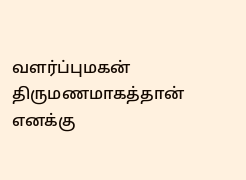வளர்ப்புமகன் திருமணமாகத்தான் எனக்கு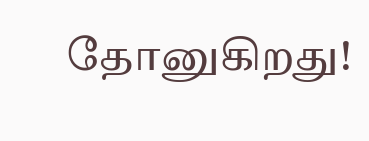தோனுகிறது!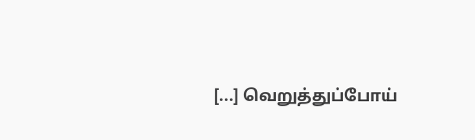[...] வெறுத்துப்போய்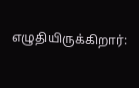எழுதியிருக்கிறார்: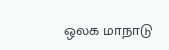ஒலக மாநாடு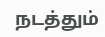நடத்தும்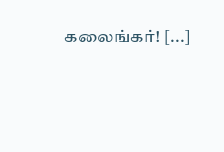கலைங்கர்! [...]